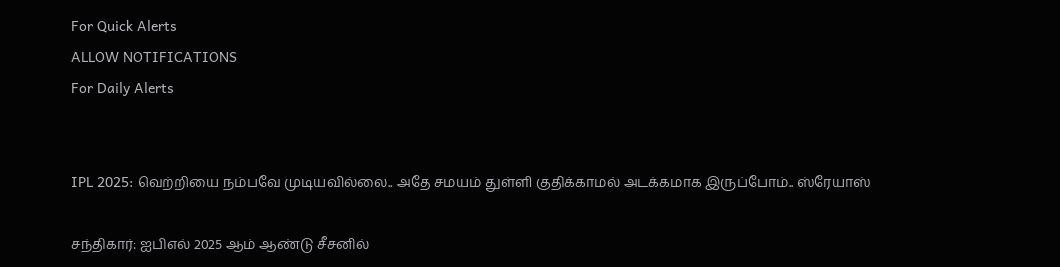For Quick Alerts
ALLOW NOTIFICATIONS
For Daily Alerts


IPL 2025: வெற்றியை நம்பவே முடியவில்லை.. அதே சமயம் துள்ளி குதிக்காமல் அடக்கமாக இருப்போம்.. ஸ்ரேயாஸ்

சந்திகார்: ஐபிஎல் 2025 ஆம் ஆண்டு சீசனில்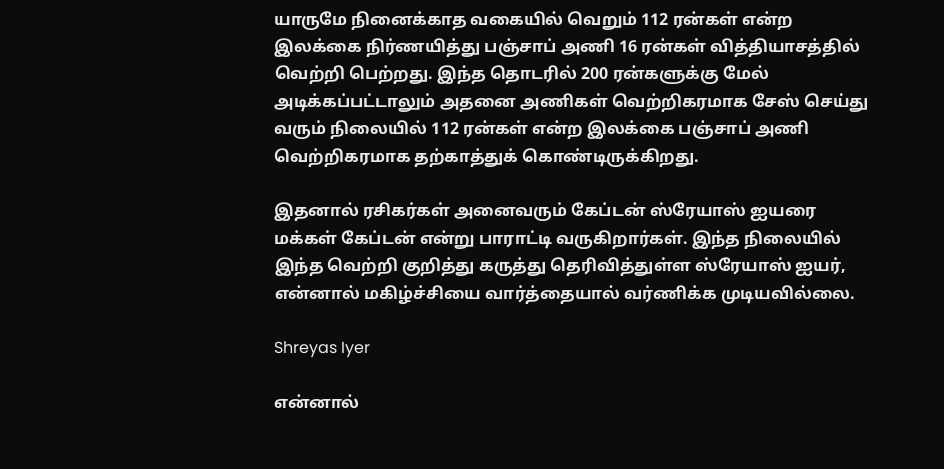யாருமே நினைக்காத வகையில் வெறும் 112 ரன்கள் என்ற இலக்கை நிர்ணயித்து பஞ்சாப் அணி 16 ரன்கள் வித்தியாசத்தில் வெற்றி பெற்றது. இந்த தொடரில் 200 ரன்களுக்கு மேல் அடிக்கப்பட்டாலும் அதனை அணிகள் வெற்றிகரமாக சேஸ் செய்து வரும் நிலையில் 112 ரன்கள் என்ற இலக்கை பஞ்சாப் அணி வெற்றிகரமாக தற்காத்துக் கொண்டிருக்கிறது.

இதனால் ரசிகர்கள் அனைவரும் கேப்டன் ஸ்ரேயாஸ் ஐயரை மக்கள் கேப்டன் என்று பாராட்டி வருகிறார்கள். இந்த நிலையில் இந்த வெற்றி குறித்து கருத்து தெரிவித்துள்ள ஸ்ரேயாஸ் ஐயர், என்னால் மகிழ்ச்சியை வார்த்தையால் வர்ணிக்க முடியவில்லை.

Shreyas Iyer

என்னால்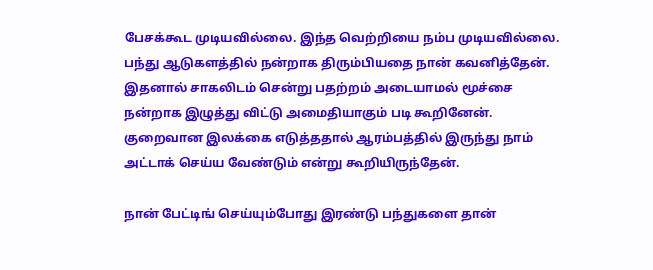பேசக்கூட முடியவில்லை. இந்த வெற்றியை நம்ப முடியவில்லை. பந்து ஆடுகளத்தில் நன்றாக திரும்பியதை நான் கவனித்தேன். இதனால் சாகலிடம் சென்று பதற்றம் அடையாமல் மூச்சை நன்றாக இழுத்து விட்டு அமைதியாகும் படி கூறினேன். குறைவான இலக்கை எடுத்ததால் ஆரம்பத்தில் இருந்து நாம் அட்டாக் செய்ய வேண்டும் என்று கூறியிருந்தேன்.

நான் பேட்டிங் செய்யும்போது இரண்டு பந்துகளை தான்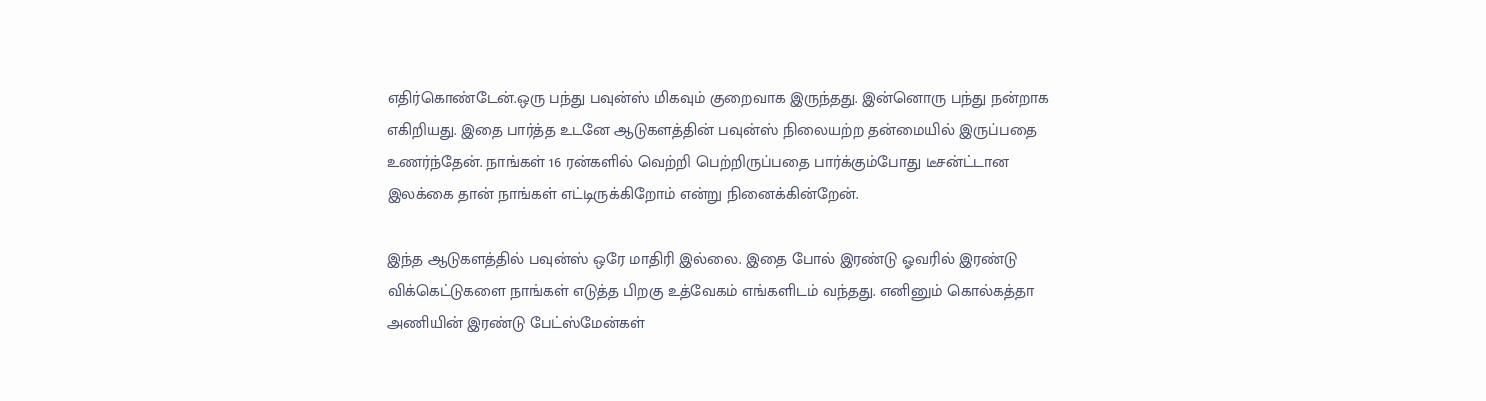எதிர்கொண்டேன்.ஒரு பந்து பவுன்ஸ் மிகவும் குறைவாக இருந்தது. இன்னொரு பந்து நன்றாக எகிறியது. இதை பார்த்த உடனே ஆடுகளத்தின் பவுன்ஸ் நிலையற்ற தன்மையில் இருப்பதை உணர்ந்தேன். நாங்கள் 16 ரன்களில் வெற்றி பெற்றிருப்பதை பார்க்கும்போது டீசன்ட்டான இலக்கை தான் நாங்கள் எட்டிருக்கிறோம் என்று நினைக்கின்றேன்.

இந்த ஆடுகளத்தில் பவுன்ஸ் ஒரே மாதிரி இல்லை. இதை போல் இரண்டு ஓவரில் இரண்டு விக்கெட்டுகளை நாங்கள் எடுத்த பிறகு உத்வேகம் எங்களிடம் வந்தது. எனினும் கொல்கத்தா அணியின் இரண்டு பேட்ஸ்மேன்கள்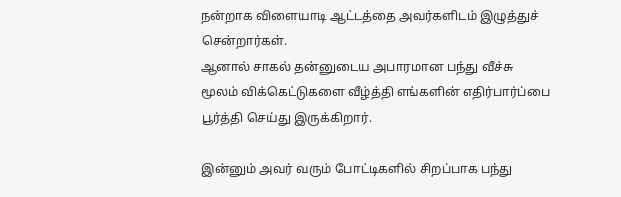நன்றாக விளையாடி ஆட்டத்தை அவர்களிடம் இழுத்துச் சென்றார்கள்.
ஆனால் சாகல் தன்னுடைய அபாரமான பந்து வீச்சு மூலம் விக்கெட்டுகளை வீழ்த்தி எங்களின் எதிர்பார்ப்பை பூர்த்தி செய்து இருக்கிறார்.

இன்னும் அவர் வரும் போட்டிகளில் சிறப்பாக பந்து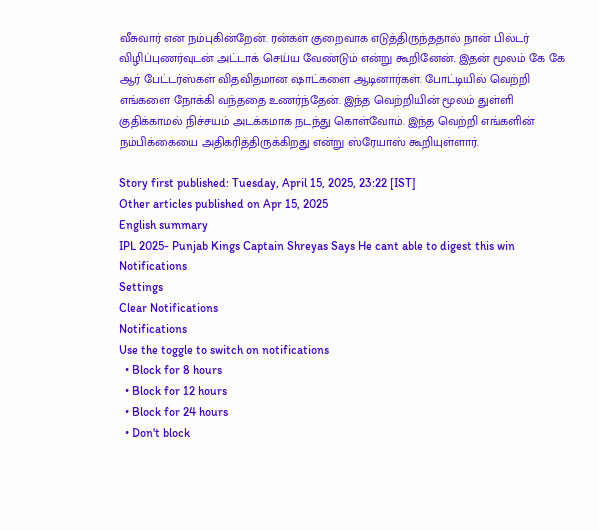வீசுவார் என நம்புகின்றேன். ரன்கள் குறைவாக எடுத்திருந்ததால் நான் பில்டர் விழிப்புணர்வுடன் அட்டாக் செய்ய வேண்டும் என்று கூறினேன். இதன் மூலம் கே கே ஆர் பேட்டர்ஸ்கள் விதவிதமான ஷாட்களை ஆடினார்கள். போட்டியில் வெற்றி எங்களை நோக்கி வந்ததை உணர்ந்தேன். இந்த வெற்றியின் மூலம் துள்ளி குதிக்காமல் நிச்சயம் அடக்கமாக நடந்து கொள்வோம். இந்த வெற்றி எங்களின் நம்பிக்கையை அதிகரித்திருக்கிறது என்று ஸ்ரேயாஸ் கூறியுள்ளார்.

Story first published: Tuesday, April 15, 2025, 23:22 [IST]
Other articles published on Apr 15, 2025
English summary
IPL 2025- Punjab Kings Captain Shreyas Says He cant able to digest this win
Notifications
Settings
Clear Notifications
Notifications
Use the toggle to switch on notifications
  • Block for 8 hours
  • Block for 12 hours
  • Block for 24 hours
  • Don't block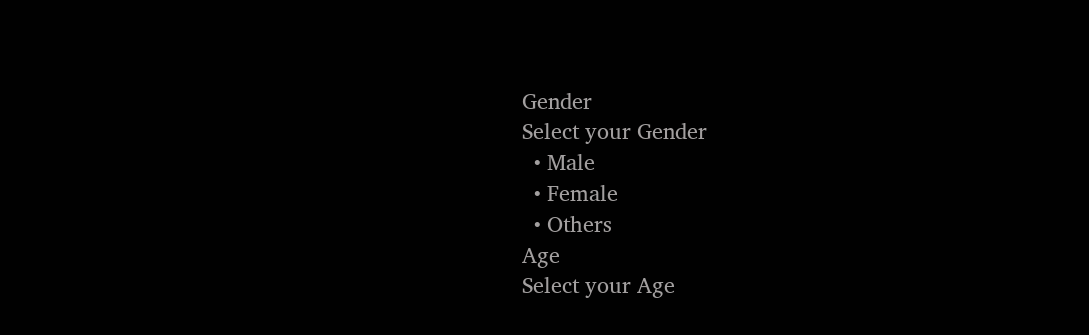Gender
Select your Gender
  • Male
  • Female
  • Others
Age
Select your Age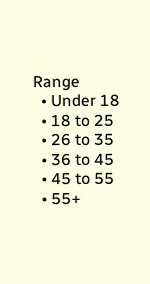Range
  • Under 18
  • 18 to 25
  • 26 to 35
  • 36 to 45
  • 45 to 55
  • 55+